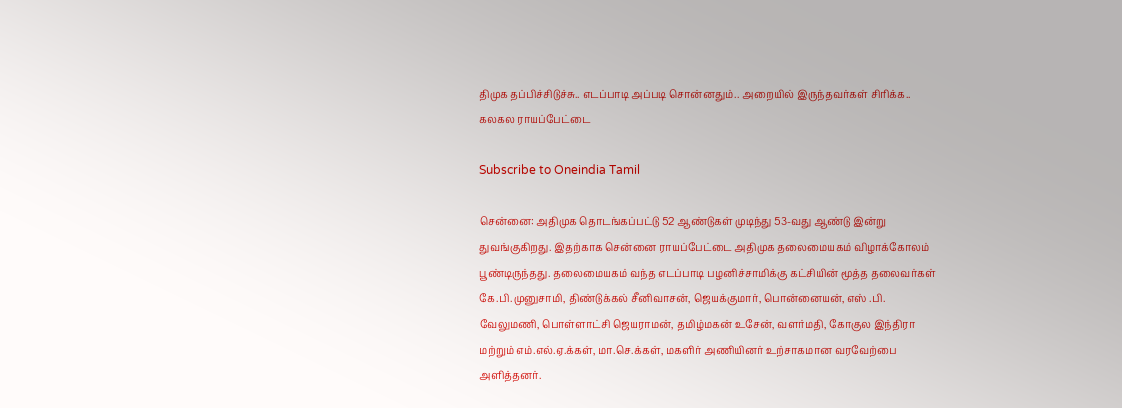திமுக தப்பிச்சிடுச்சு.. எடப்பாடி அப்படி சொன்னதும்.. அறையில் இருந்தவர்கள் சிரிக்க.. கலகல ராயப்பேட்டை

Subscribe to Oneindia Tamil

சென்னை: அதிமுக தொடங்கப்பட்டு 52 ஆண்டுகள் முடிந்து 53-வது ஆண்டு இன்று துவங்குகிறது. இதற்காக சென்னை ராயப்பேட்டை அதிமுக தலைமையகம் விழாக்கோலம் பூண்டிருந்தது. தலைமையகம் வந்த எடப்பாடி பழனிச்சாமிக்கு கட்சியின் மூத்த தலைவர்கள் கே.பி.முனுசாமி, திண்டுக்கல் சீனிவாசன், ஜெயக்குமார், பொன்னையன், எஸ் .பி. வேலுமணி, பொள்ளாட்சி ஜெயராமன், தமிழ்மகன் உசேன், வளர்மதி, கோகுல இந்திரா மற்றும் எம்.எல்.ஏ.க்கள், மா.செ.க்கள், மகளிர் அணியினர் உற்சாகமான வரவேற்பை அளித்தனர்.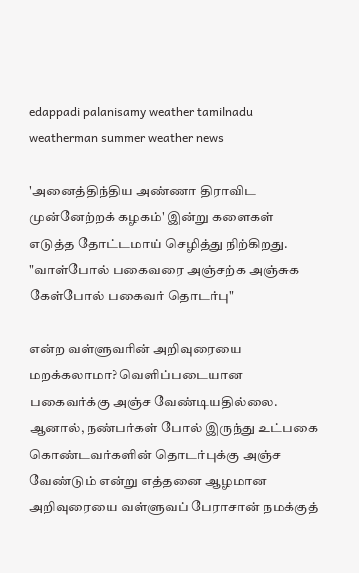edappadi palanisamy weather tamilnadu weatherman summer weather news

'அனைத்திந்திய அண்ணா திராவிட முன்னேற்றக் கழகம்' இன்று களைகள் எடுத்த தோட்டமாய் செழித்து நிற்கிறது. "வாள்போல் பகைவரை அஞ்சற்க அஞ்சுக கேள்போல் பகைவர் தொடர்பு"

என்ற வள்ளுவரின் அறிவுரையை மறக்கலாமா? வெளிப்படையான பகைவர்க்கு அஞ்ச வேண்டியதில்லை. ஆனால், நண்பர்கள் போல் இருந்து உட்பகை கொண்டவர்களின் தொடர்புக்கு அஞ்ச வேண்டும் என்று எத்தனை ஆழமான அறிவுரையை வள்ளுவப் பேராசான் நமக்குத்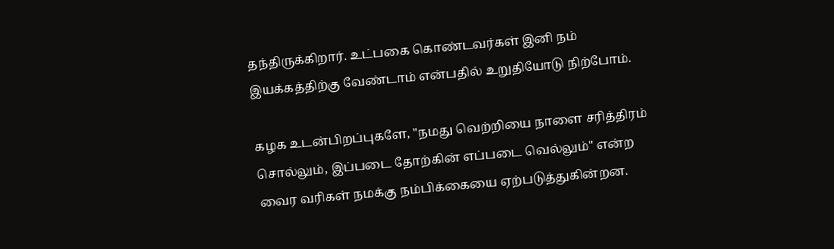தந்திருக்கிறார். உட்பகை கொண்டவர்கள் இனி நம் இயக்கத்திற்கு வேண்டாம் என்பதில் உறுதியோடு நிற்போம்.

கழக உடன்பிறப்புகளே, "நமது வெற்றியை நாளை சரித்திரம் சொல்லும், இப்படை தோற்கின் எப்படை வெல்லும்" என்ற வைர வரிகள் நமக்கு நம்பிக்கையை ஏற்படுத்துகின்றன.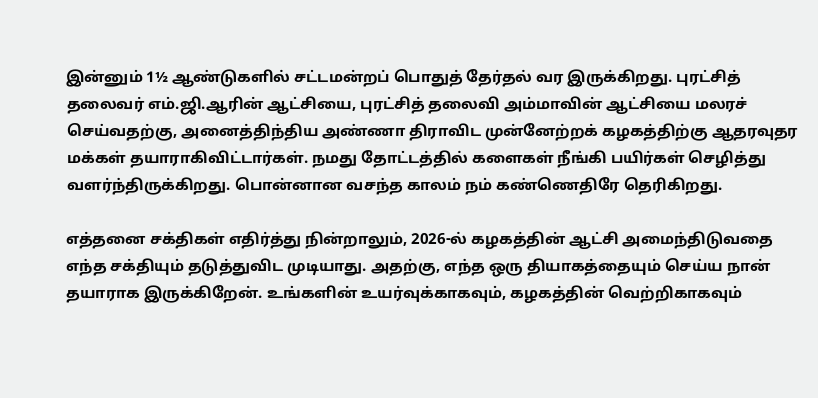இன்னும் 1½ ஆண்டுகளில் சட்டமன்றப் பொதுத் தேர்தல் வர இருக்கிறது. புரட்சித் தலைவர் எம்.ஜி.ஆரின் ஆட்சியை, புரட்சித் தலைவி அம்மாவின் ஆட்சியை மலரச் செய்வதற்கு, அனைத்திந்திய அண்ணா திராவிட முன்னேற்றக் கழகத்திற்கு ஆதரவுதர மக்கள் தயாராகிவிட்டார்கள். நமது தோட்டத்தில் களைகள் நீங்கி பயிர்கள் செழித்து வளர்ந்திருக்கிறது. பொன்னான வசந்த காலம் நம் கண்ணெதிரே தெரிகிறது.

எத்தனை சக்திகள் எதிர்த்து நின்றாலும், 2026-ல் கழகத்தின் ஆட்சி அமைந்திடுவதை எந்த சக்தியும் தடுத்துவிட முடியாது. அதற்கு, எந்த ஒரு தியாகத்தையும் செய்ய நான் தயாராக இருக்கிறேன். உங்களின் உயர்வுக்காகவும், கழகத்தின் வெற்றிகாகவும்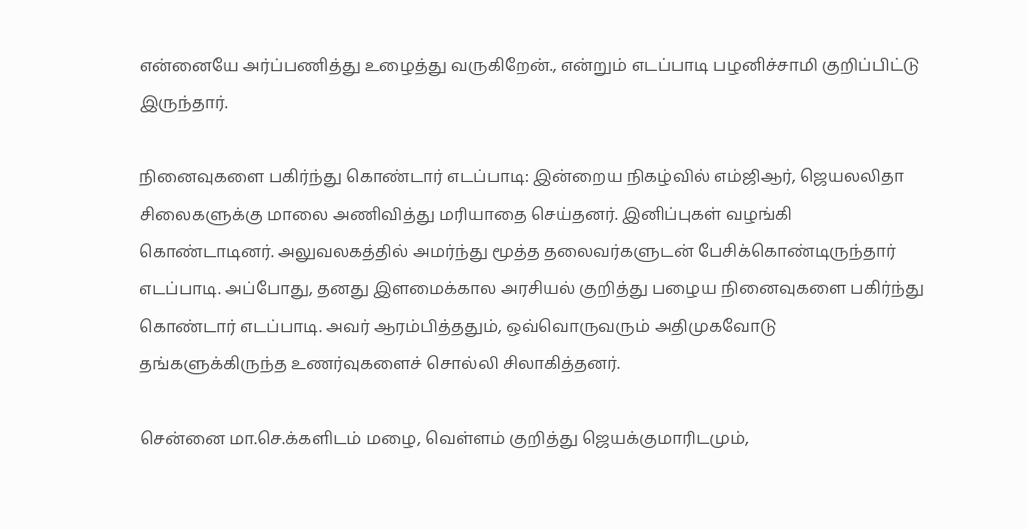என்னையே அர்ப்பணித்து உழைத்து வருகிறேன்., என்றும் எடப்பாடி பழனிச்சாமி குறிப்பிட்டு இருந்தார்.

நினைவுகளை பகிர்ந்து கொண்டார் எடப்பாடி: இன்றைய நிகழ்வில் எம்ஜிஆர், ஜெயலலிதா சிலைகளுக்கு மாலை அணிவித்து மரியாதை செய்தனர். இனிப்புகள் வழங்கி கொண்டாடினர். அலுவலகத்தில் அமர்ந்து மூத்த தலைவர்களுடன் பேசிக்கொண்டிருந்தார் எடப்பாடி. அப்போது, தனது இளமைக்கால அரசியல் குறித்து பழைய நினைவுகளை பகிர்ந்து கொண்டார் எடப்பாடி. அவர் ஆரம்பித்ததும், ஒவ்வொருவரும் அதிமுகவோடு தங்களுக்கிருந்த உணர்வுகளைச் சொல்லி சிலாகித்தனர்.

சென்னை மா.செ.க்களிடம் மழை, வெள்ளம் குறித்து ஜெயக்குமாரிடமும்,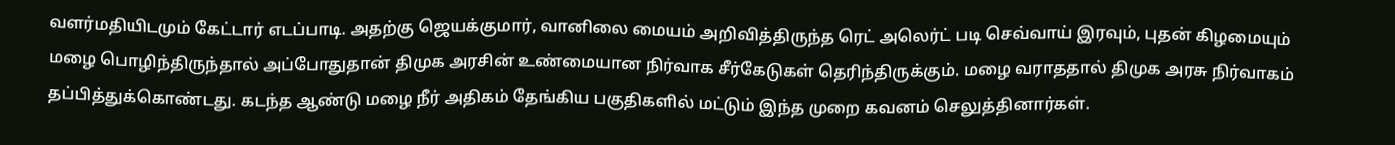வளர்மதியிடமும் கேட்டார் எடப்பாடி. அதற்கு ஜெயக்குமார், வானிலை மையம் அறிவித்திருந்த ரெட் அலெர்ட் படி செவ்வாய் இரவும், புதன் கிழமையும் மழை பொழிந்திருந்தால் அப்போதுதான் திமுக அரசின் உண்மையான நிர்வாக சீர்கேடுகள் தெரிந்திருக்கும். மழை வராததால் திமுக அரசு நிர்வாகம் தப்பித்துக்கொண்டது. கடந்த ஆண்டு மழை நீர் அதிகம் தேங்கிய பகுதிகளில் மட்டும் இந்த முறை கவனம் செலுத்தினார்கள்.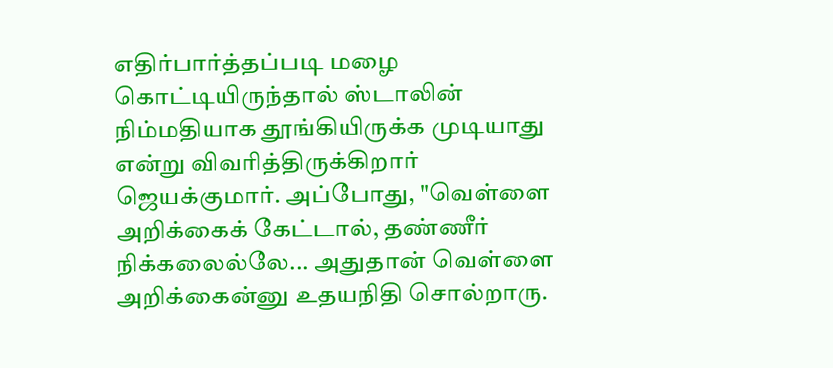எதிர்பார்த்தப்படி மழை கொட்டியிருந்தால் ஸ்டாலின் நிம்மதியாக தூங்கியிருக்க முடியாது என்று விவரித்திருக்கிறார் ஜெயக்குமார். அப்போது, "வெள்ளை அறிக்கைக் கேட்டால், தண்ணீர் நிக்கலைல்லே... அதுதான் வெள்ளை அறிக்கைன்னு உதயநிதி சொல்றாரு.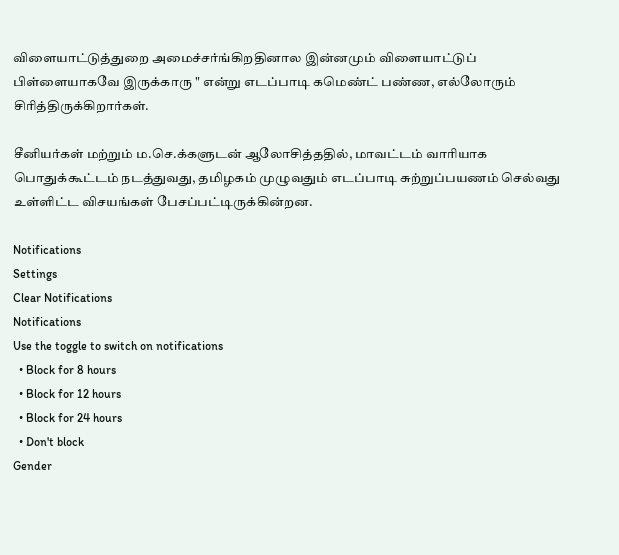விளையாட்டுத்துறை அமைச்சர்ங்கிறதினால இன்னமும் விளையாட்டுப் பிள்ளையாகவே இருக்காரு " என்று எடப்பாடி கமெண்ட் பண்ண, எல்லோரும் சிரித்திருக்கிறார்கள்.

சீனியர்கள் மற்றும் ம.செ.க்களுடன் ஆலோசித்ததில், மாவட்டம் வாரியாக பொதுக்கூட்டம் நடத்துவது, தமிழகம் முழுவதும் எடப்பாடி சுற்றுப்பயணம் செல்வது உள்ளிட்ட விசயங்கள் பேசப்பட்டிருக்கின்றன.

Notifications
Settings
Clear Notifications
Notifications
Use the toggle to switch on notifications
  • Block for 8 hours
  • Block for 12 hours
  • Block for 24 hours
  • Don't block
Gender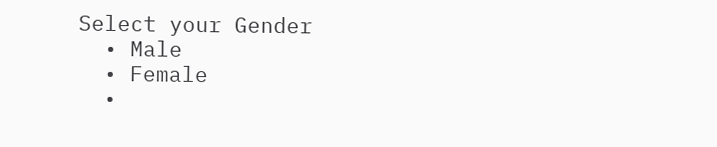Select your Gender
  • Male
  • Female
  •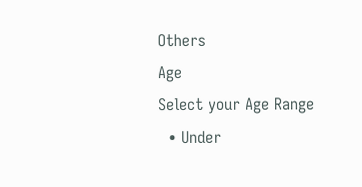Others
Age
Select your Age Range
  • Under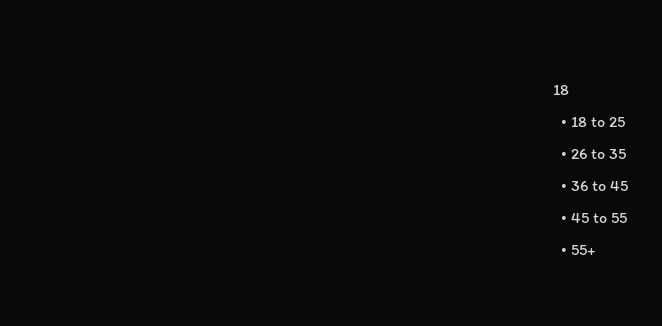18
  • 18 to 25
  • 26 to 35
  • 36 to 45
  • 45 to 55
  • 55+